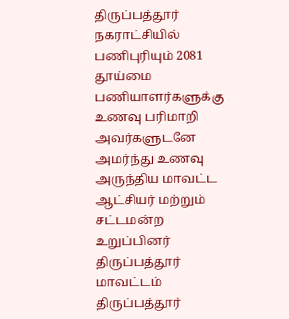திருப்பத்தூர் நகராட்சியில் பணிபுரியும் 2081 தூய்மை பணியாளர்களுக்கு உணவு பரிமாறி அவர்களுடனே அமர்ந்து உணவு அருந்திய மாவட்ட ஆட்சியர் மற்றும் சட்டமன்ற உறுப்பினர்
திருப்பத்தூர் மாவட்டம் திருப்பத்தூர்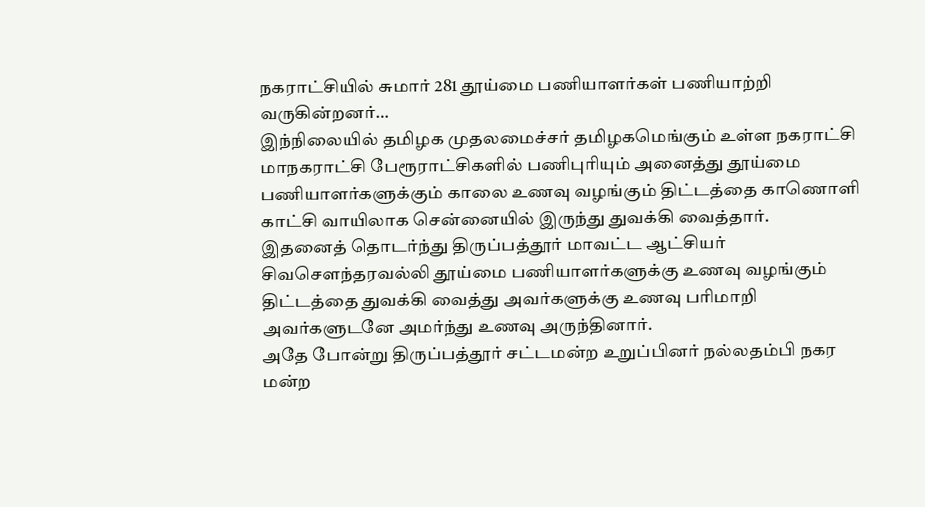நகராட்சியில் சுமார் 281 தூய்மை பணியாளர்கள் பணியாற்றி வருகின்றனர்…
இந்நிலையில் தமிழக முதலமைச்சர் தமிழகமெங்கும் உள்ள நகராட்சி மாநகராட்சி பேரூராட்சிகளில் பணிபுரியும் அனைத்து தூய்மை பணியாளர்களுக்கும் காலை உணவு வழங்கும் திட்டத்தை காணொளி காட்சி வாயிலாக சென்னையில் இருந்து துவக்கி வைத்தார்.
இதனைத் தொடர்ந்து திருப்பத்தூர் மாவட்ட ஆட்சியர் சிவசௌந்தரவல்லி தூய்மை பணியாளர்களுக்கு உணவு வழங்கும் திட்டத்தை துவக்கி வைத்து அவர்களுக்கு உணவு பரிமாறி அவர்களுடனே அமர்ந்து உணவு அருந்தினார்.
அதே போன்று திருப்பத்தூர் சட்டமன்ற உறுப்பினர் நல்லதம்பி நகர மன்ற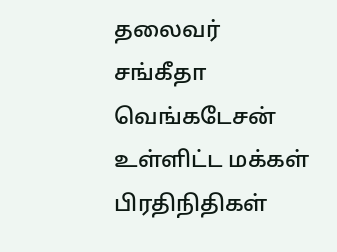தலைவர் சங்கீதா வெங்கடேசன் உள்ளிட்ட மக்கள் பிரதிநிதிகள்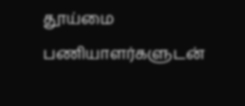தூய்மை பணியாளர்களுடன்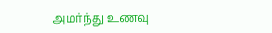அமர்ந்து உணவு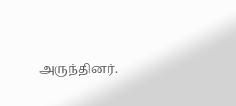அருந்தினர்.